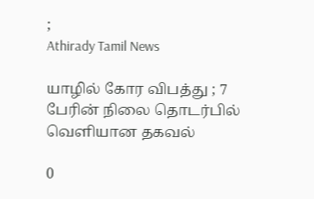;
Athirady Tamil News

யாழில் கோர விபத்து ; 7 பேரின் நிலை தொடர்பில் வெளியான தகவல்

0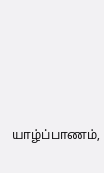யாழ்ப்பாணம்,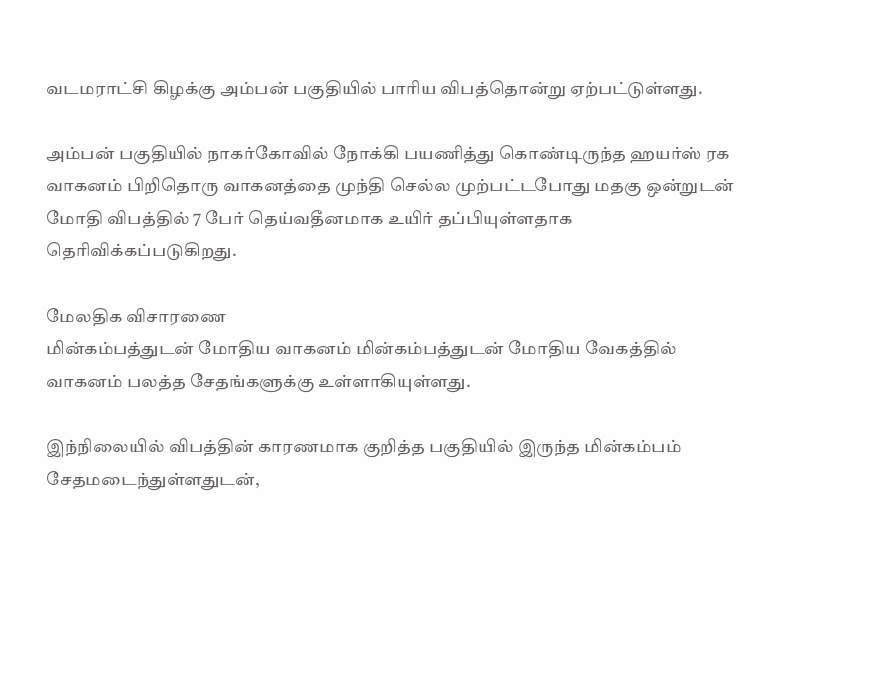வடமராட்சி கிழக்கு அம்பன் பகுதியில் பாரிய விபத்தொன்று ஏற்பட்டுள்ளது.

அம்பன் பகுதியில் நாகர்கோவில் நோக்கி பயணித்து கொண்டிருந்த ஹயர்ஸ் ரக வாகனம் பிறிதொரு வாகனத்தை முந்தி செல்ல முற்பட்டபோது மதகு ஒன்றுடன் மோதி விபத்தில் 7 பேர் தெய்வதீனமாக உயிர் தப்பியுள்ளதாக தெரிவிக்கப்படுகிறது.

மேலதிக விசாரணை
மின்கம்பத்துடன் மோதிய வாகனம் மின்கம்பத்துடன் மோதிய வேகத்தில் வாகனம் பலத்த சேதங்களுக்கு உள்ளாகியுள்ளது.

இந்நிலையில் விபத்தின் காரணமாக குறித்த பகுதியில் இருந்த மின்கம்பம் சேதமடைந்துள்ளதுடன்,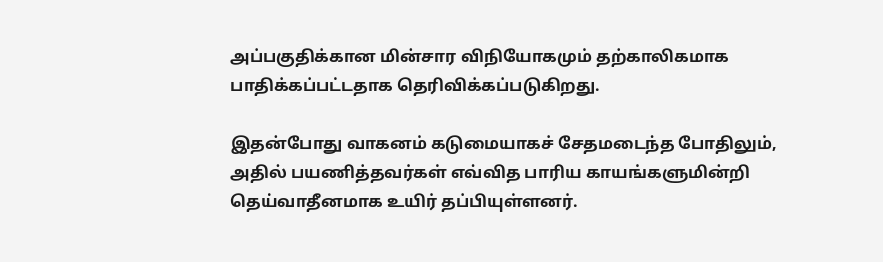அப்பகுதிக்கான மின்சார விநியோகமும் தற்காலிகமாக பாதிக்கப்பட்டதாக தெரிவிக்கப்படுகிறது.

இதன்போது வாகனம் கடுமையாகச் சேதமடைந்த போதிலும், அதில் பயணித்தவர்கள் எவ்வித பாரிய காயங்களுமின்றி தெய்வாதீனமாக உயிர் தப்பியுள்ளனர்.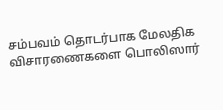சம்பவம் தொடர்பாக மேலதிக விசாரணைகளை பொலிஸார்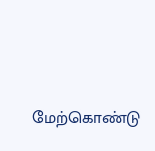மேற்கொண்டு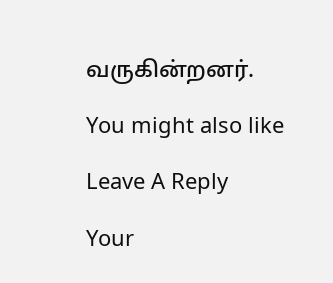வருகின்றனர்.

You might also like

Leave A Reply

Your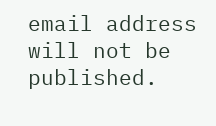email address will not be published.